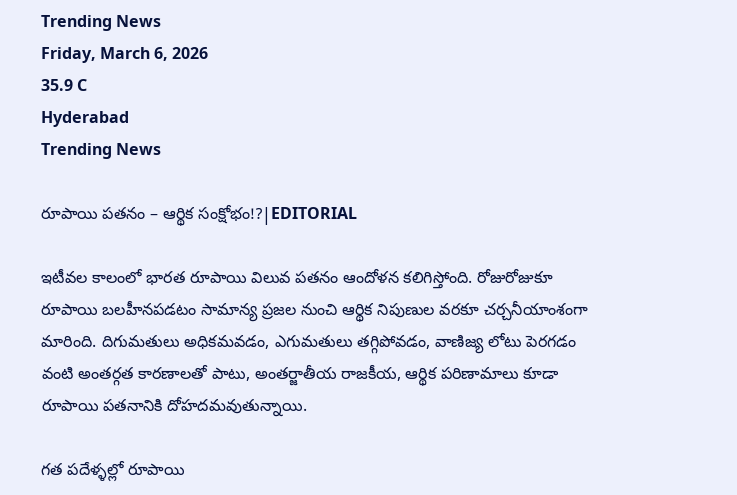Trending News
Friday, March 6, 2026
35.9 C
Hyderabad
Trending News

రూపాయి పతనం – ఆర్థిక సంక్షోభం!?|EDITORIAL

ఇటీవల కాలంలో భారత రూపాయి విలువ పతనం ఆందోళన కలిగిస్తోంది. రోజురోజుకూ రూపాయి బలహీనపడటం సామాన్య ప్రజల నుంచి ఆర్థిక నిపుణుల వరకూ చర్చనీయాంశంగా మారింది. దిగుమతులు అధికమవడం, ఎగుమతులు తగ్గిపోవడం, వాణిజ్య లోటు పెరగడం వంటి అంతర్గత కారణాలతో పాటు, అంతర్జాతీయ రాజకీయ, ఆర్థిక పరిణామాలు కూడా రూపాయి పతనానికి దోహదమవుతున్నాయి.

గత పదేళ్ళల్లో రూపాయి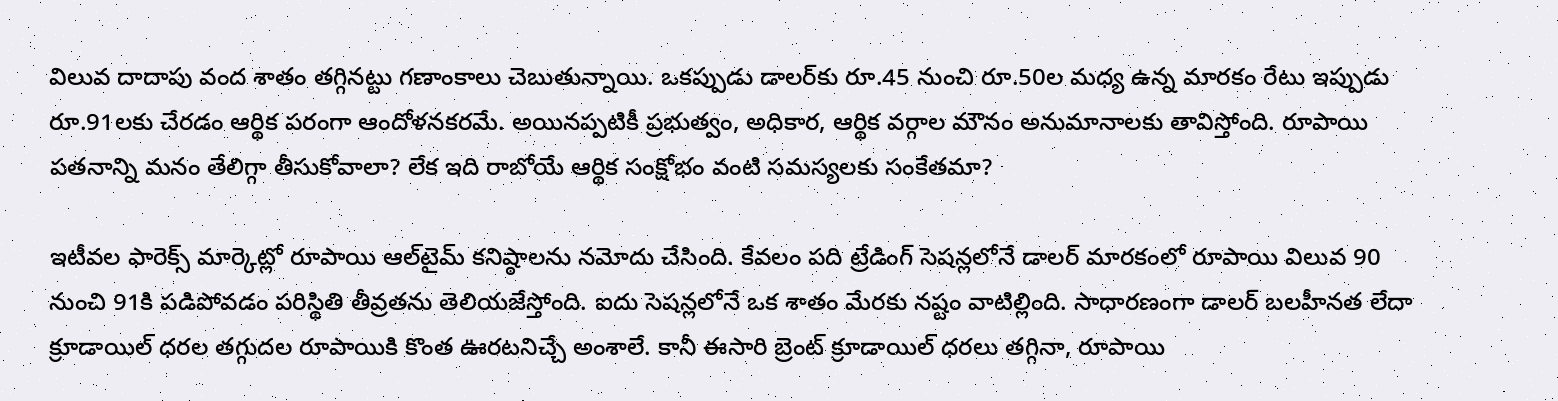విలువ దాదాపు వంద శాతం తగ్గినట్టు గణాంకాలు చెబుతున్నాయి. ఒకప్పుడు డాలర్‌కు రూ.45 నుంచి రూ.50ల మధ్య ఉన్న మారకం రేటు ఇప్పుడు రూ.91లకు చేరడం ఆర్థిక పరంగా ఆందోళనకరమే. అయినప్పటికీ ప్రభుత్వం, అధికార, ఆర్థిక వర్గాల మౌనం అనుమానాలకు తావిస్తోంది. రూపాయి పతనాన్ని మనం తేలిగ్గా తీసుకోవాలా? లేక ఇది రాబోయే ఆర్థిక సంక్షోభం వంటి సమస్యలకు సంకేతమా?

ఇటీవల ఫారెక్స్ మార్కెట్లో రూపాయి ఆల్‌టైమ్ కనిష్ఠాలను నమోదు చేసింది. కేవలం పది ట్రేడింగ్ సెషన్లలోనే డాలర్ మారకంలో రూపాయి విలువ 90 నుంచి 91కి పడిపోవడం పరిస్థితి తీవ్రతను తెలియజేస్తోంది. ఐదు సెషన్లలోనే ఒక శాతం మేరకు నష్టం వాటిల్లింది. సాధారణంగా డాలర్ బలహీనత లేదా క్రూడాయిల్ ధరల తగ్గుదల రూపాయికి కొంత ఊరటనిచ్చే అంశాలే. కానీ ఈసారి బ్రెంట్ క్రూడాయిల్ ధరలు తగ్గినా, రూపాయి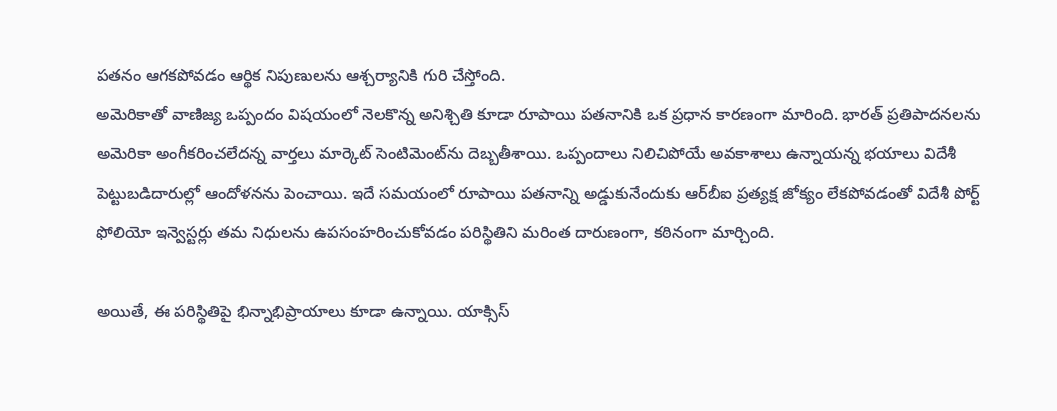పతనం ఆగకపోవడం ఆర్థిక నిపుణులను ఆశ్చర్యానికి గురి చేస్తోంది.
అమెరికాతో వాణిజ్య ఒప్పందం విషయంలో నెలకొన్న అనిశ్చితి కూడా రూపాయి పతనానికి ఒక ప్రధాన కారణంగా మారింది. భారత్ ప్రతిపాదనలను అమెరికా అంగీకరించలేదన్న వార్తలు మార్కెట్ సెంటిమెంట్‌ను దెబ్బతీశాయి. ఒప్పందాలు నిలిచిపోయే అవకాశాలు ఉన్నాయన్న భయాలు విదేశీ పెట్టుబడిదారుల్లో ఆందోళనను పెంచాయి. ఇదే సమయంలో రూపాయి పతనాన్ని అడ్డుకునేందుకు ఆర్‌బీఐ ప్రత్యక్ష జోక్యం లేకపోవడంతో విదేశీ పోర్ట్ ఫోలియో ఇన్వెస్టర్లు తమ నిధులను ఉపసంహరించుకోవడం పరిస్థితిని మరింత దారుణంగా, కఠినంగా మార్చింది.

అయితే, ఈ పరిస్థితిపై భిన్నాభిప్రాయాలు కూడా ఉన్నాయి. యాక్సిస్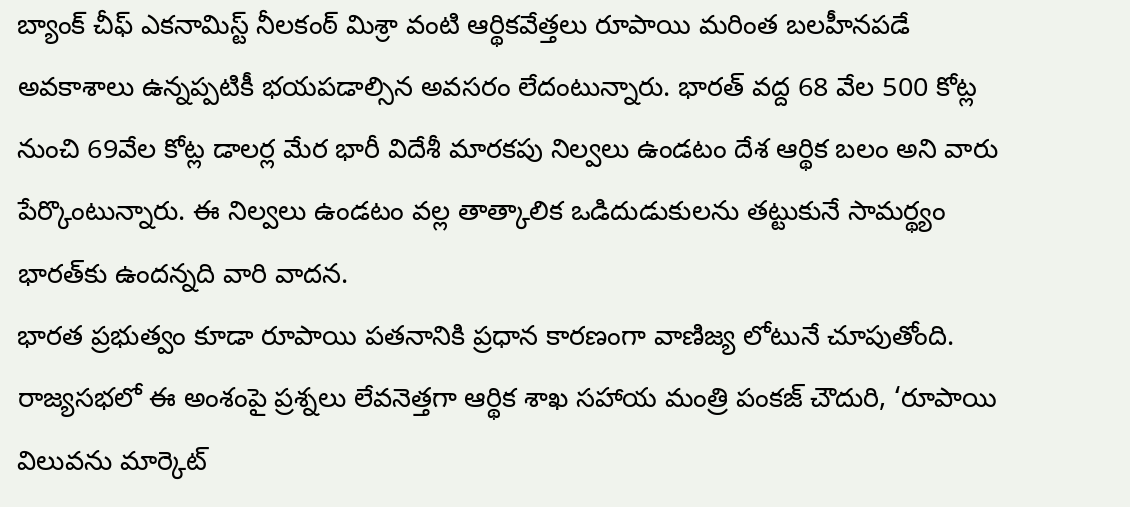బ్యాంక్ చీఫ్ ఎకనామిస్ట్ నీలకంఠ్ మిశ్రా వంటి ఆర్థికవేత్తలు రూపాయి మరింత బలహీనపడే అవకాశాలు ఉన్నప్పటికీ భయపడాల్సిన అవసరం లేదంటున్నారు. భారత్ వద్ద 68 వేల 500 కోట్ల నుంచి 69వేల కోట్ల డాలర్ల మేర భారీ విదేశీ మారకపు నిల్వలు ఉండటం దేశ ఆర్థిక బలం అని వారు పేర్కొంటున్నారు. ఈ నిల్వలు ఉండటం వల్ల తాత్కాలిక ఒడిదుడుకులను తట్టుకునే సామర్థ్యం భారత్‌కు ఉందన్నది వారి వాదన.
భారత ప్రభుత్వం కూడా రూపాయి పతనానికి ప్రధాన కారణంగా వాణిజ్య లోటునే చూపుతోంది. రాజ్యసభలో ఈ అంశంపై ప్రశ్నలు లేవనెత్తగా ఆర్థిక శాఖ సహాయ మంత్రి పంకజ్ చౌదురి, ‘రూపాయి విలువను మార్కెట్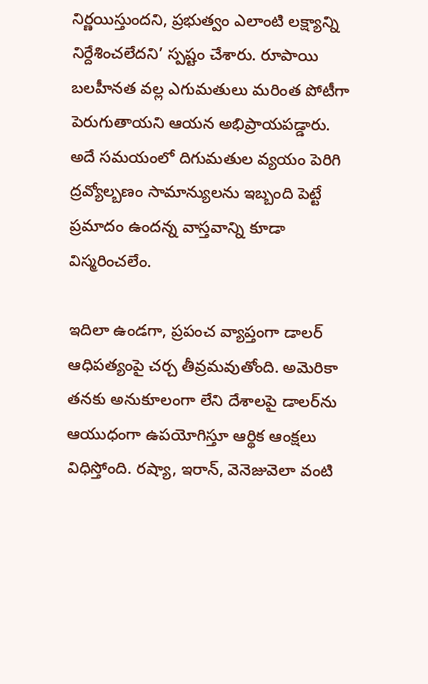నిర్ణయిస్తుందని, ప్రభుత్వం ఎలాంటి లక్ష్యాన్ని నిర్దేశించలేదని’ స్పష్టం చేశారు. రూపాయి బలహీనత వల్ల ఎగుమతులు మరింత పోటీగా పెరుగుతాయని ఆయన అభిప్రాయపడ్డారు. అదే సమయంలో దిగుమతుల వ్యయం పెరిగి ద్రవ్యోల్బణం సామాన్యులను ఇబ్బంది పెట్టే ప్రమాదం ఉందన్న వాస్తవాన్ని కూడా విస్మరించలేం.

ఇదిలా ఉండగా, ప్రపంచ వ్యాప్తంగా డాలర్ ఆధిపత్యంపై చర్చ తీవ్రమవుతోంది. అమెరికా తనకు అనుకూలంగా లేని దేశాలపై డాలర్‌ను ఆయుధంగా ఉపయోగిస్తూ ఆర్థిక ఆంక్షలు విధిస్తోంది. రష్యా, ఇరాన్, వెనెజువెలా వంటి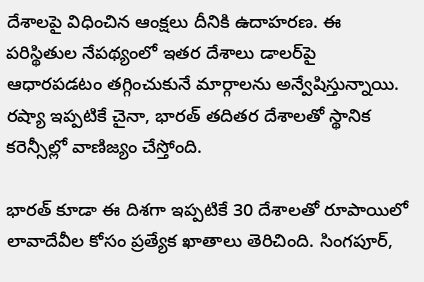దేశాలపై విధించిన ఆంక్షలు దీనికి ఉదాహరణ. ఈ పరిస్థితుల నేపథ్యంలో ఇతర దేశాలు డాలర్‌పై ఆధారపడటం తగ్గించుకునే మార్గాలను అన్వేషిస్తున్నాయి. రష్యా ఇప్పటికే చైనా, భారత్ తదితర దేశాలతో స్థానిక కరెన్సీల్లో వాణిజ్యం చేస్తోంది.

భారత్ కూడా ఈ దిశగా ఇప్పటికే 30 దేశాలతో రూపాయిలో లావాదేవీల కోసం ప్రత్యేక ఖాతాలు తెరిచింది. సింగపూర్,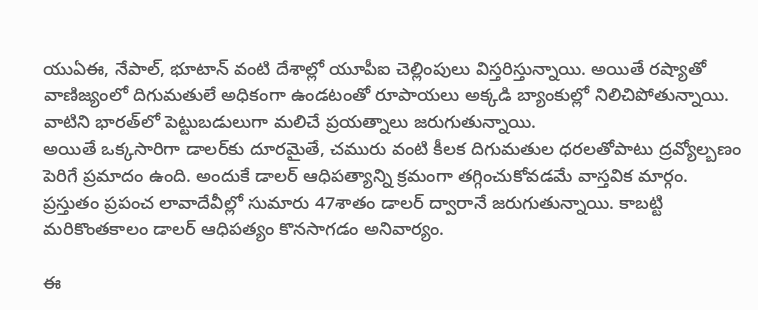యుఏఈ, నేపాల్, భూటాన్ వంటి దేశాల్లో యూపీఐ చెల్లింపులు విస్తరిస్తున్నాయి. అయితే రష్యాతో వాణిజ్యంలో దిగుమతులే అధికంగా ఉండటంతో రూపాయలు అక్కడి బ్యాంకుల్లో నిలిచిపోతున్నాయి. వాటిని భారత్‌లో పెట్టుబడులుగా మలిచే ప్రయత్నాలు జరుగుతున్నాయి.
అయితే ఒక్కసారిగా డాలర్‌కు దూరమైతే, చమురు వంటి కీలక దిగుమతుల ధరలతోపాటు ద్రవ్యోల్బణం పెరిగే ప్రమాదం ఉంది. అందుకే డాలర్ ఆధిపత్యాన్ని క్రమంగా తగ్గించుకోవడమే వాస్తవిక మార్గం. ప్రస్తుతం ప్రపంచ లావాదేవీల్లో సుమారు 47శాతం డాలర్ ద్వారానే జరుగుతున్నాయి. కాబట్టి మరికొంతకాలం డాలర్ ఆధిపత్యం కొనసాగడం అనివార్యం.

ఈ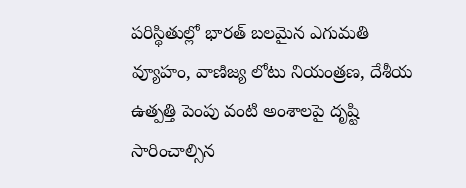పరిస్థితుల్లో భారత్ బలమైన ఎగుమతి వ్యూహం, వాణిజ్య లోటు నియంత్రణ, దేశీయ ఉత్పత్తి పెంపు వంటి అంశాలపై దృష్టి సారించాల్సిన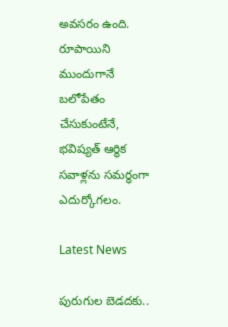అవసరం ఉంది. రూపాయిని ముందుగానే బలోపేతం చేసుకుంటేనే, భవిష్యత్ ఆర్థిక సవాళ్లను సమర్థంగా ఎదుర్కోగలం.

Latest News

పురుగుల బెడదకు..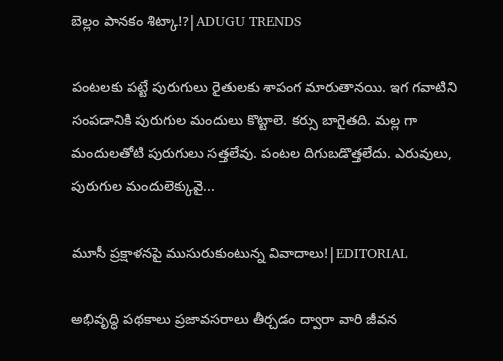బెల్లం పానకం శిట్కా!?|ADUGU TRENDS

పంటలకు పట్టే పురుగులు రైతులకు శాపంగ మారుతానయి. ఇగ గవాటిని సంపడానికి పురుగుల మందులు కొట్టాలె. కర్సు బాగైతది. మల్ల గా మందులతోటి పురుగులు సత్తలేవు. పంటల దిగుబడొత్తలేదు. ఎరువులు, పురుగుల మందులెక్కువై...

మూసీ ప్రక్షాళనపై ముసురుకుంటున్న వివాదాలు!|EDITORIAL

అభివృద్ధి పథకాలు ప్రజావసరాలు తీర్చడం ద్వారా వారి జీవన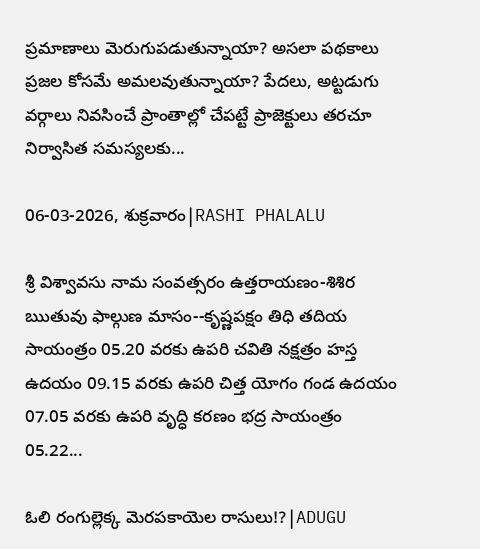ప్రమాణాలు మెరుగుపడుతున్నాయా? అసలా పథకాలు ప్రజల కోసమే అమలవుతున్నాయా? పేదలు, అట్టడుగు వర్గాలు నివసించే ప్రాంతాల్లో చేపట్టే ప్రాజెక్టులు తరచూ నిర్వాసిత సమస్యలకు...

06-03-2026, శుక్రవారం|RASHI PHALALU

శ్రీ విశ్వావసు నామ సంవత్సరం ఉత్తరాయణం-శిశిర ఋతువు ఫాల్గుణ మాసం--కృష్ణపక్షం తిధి తదియ సాయంత్రం 05.20 వరకు ఉపరి చవితి నక్షత్రం హస్త ఉదయం 09.15 వరకు ఉపరి చిత్త యోగం గండ ఉదయం 07.05 వరకు ఉపరి వృద్ధి కరణం భద్ర సాయంత్రం 05.22...

ఓలి రంగుల్లెక్క మెరపకాయెల రాసులు!?|ADUGU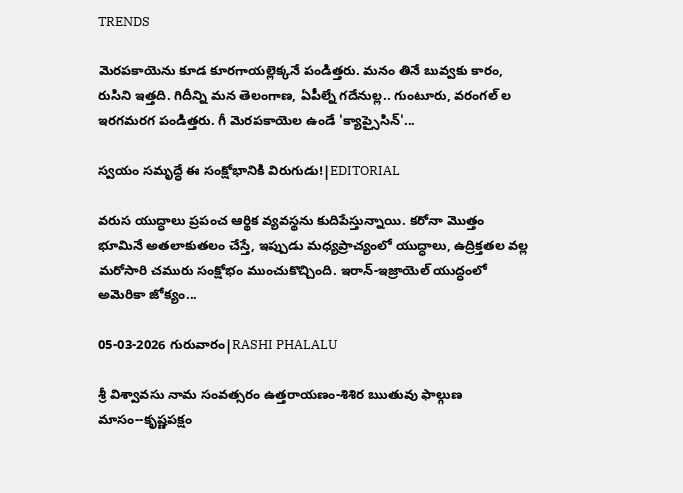TRENDS

మెరపకాయెను కూడ కూరగాయల్లెక్కనే పండిత్తరు. మనం తినే బువ్వకు కారం, రుసిని ఇత్తది. గిదీన్ని మన తెలంగాణ, ఏపీల్నే గదేనుల్ల.. గుంటూరు, వరంగల్ ల ఇరగమరగ పండిత్తరు. గీ మెరపకాయెల ఉండే 'క్యాప్సైసిన్'...

స్వయం సమృద్ధే ఈ సంక్షోభానికి విరుగుడు!|EDITORIAL

వరుస యుద్ధాలు ప్రపంచ ఆర్థిక వ్యవస్థను కుదిపేస్తున్నాయి. కరోనా మొత్తం భూమినే అతలాకుతలం చేస్తే, ఇప్పుడు మధ్యప్రాచ్యంలో యుద్ధాలు, ఉద్రిక్తతల వల్ల మరోసారి చమురు సంక్షోభం ముంచుకొచ్చింది. ఇరాన్-ఇజ్రాయెల్ యుద్ధంలో అమెరికా జోక్యం...

05-03-2026 గురువారం|RASHI PHALALU

శ్రీ విశ్వావసు నామ సంవత్సరం ఉత్తరాయణం-శిశిర ఋతువు ఫాల్గుణ మాసం--కృష్ణపక్షం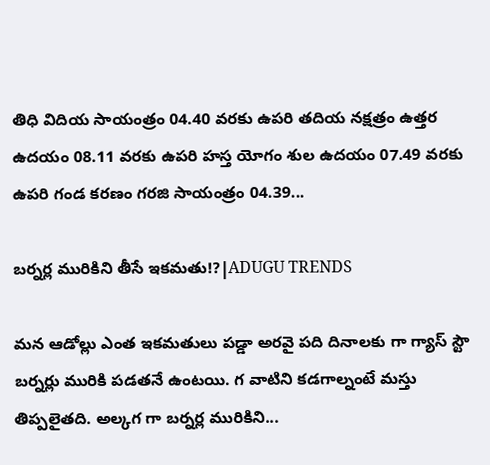తిధి విదియ సాయంత్రం 04.40 వరకు ఉపరి తదియ నక్షత్రం ఉత్తర ఉదయం 08.11 వరకు ఉపరి హస్త యోగం శుల ఉదయం 07.49 వరకు ఉపరి గండ కరణం గరజి సాయంత్రం 04.39...

బర్నర్ల మురికిని తీసే ఇకమతు!?|ADUGU TRENDS

మన ఆడోల్లు ఎంత ఇకమతులు పడ్డా అరవై పది దినాలకు గా గ్యాస్ స్టౌ బర్నర్లు మురికి పడతనే ఉంటయి. గ వాటిని కడగాల్నంటే మస్తు తిప్పలైతది. అల్కగ గా బర్నర్ల మురికిని...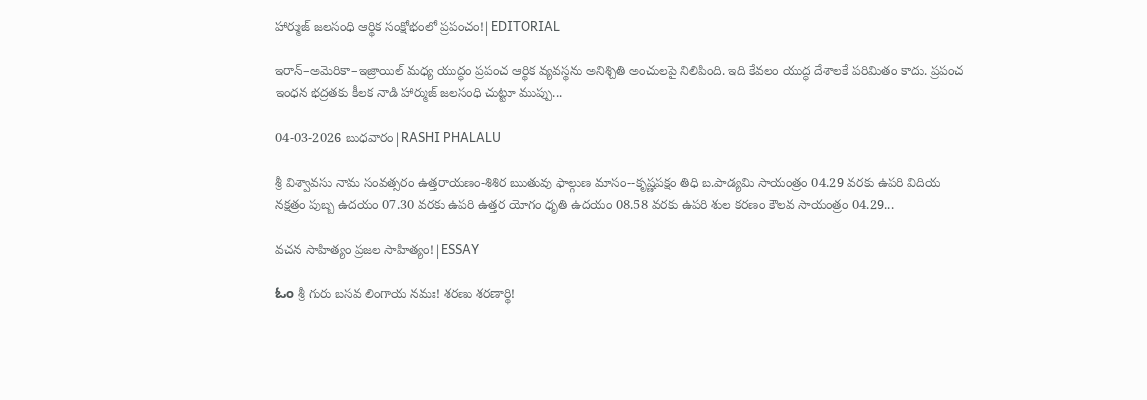హార్ముజ్ జలసంధి ఆర్థిక సంక్షోభంలో ప్రపంచం!|EDITORIAL

ఇరాన్–అమెరికా–ఇజ్రాయిల్ మధ్య యుద్ధం ప్రపంచ ఆర్థిక వ్యవస్థను అనిశ్చితి అంచులపై నిలిపింది. ఇది కేవలం యుద్ధ దేశాలకే పరిమితం కాదు. ప్రపంచ ఇంధన భద్రతకు కీలక నాడి హార్ముజ్ జలసంధి చుట్టూ ముప్పు...

04-03-2026 బుధవారం|RASHI PHALALU

శ్రీ విశ్వావసు నామ సంవత్సరం ఉత్తరాయణం-శిశిర ఋతువు ఫాల్గుణ మాసం--కృష్ణపక్షం తిధి బ.పాడ్యమి సాయంత్రం 04.29 వరకు ఉపరి విదియ నక్షత్రం పుబ్బ ఉదయం 07.30 వరకు ఉపరి ఉత్తర యోగం ధృతి ఉదయం 08.58 వరకు ఉపరి శుల కరణం కౌలవ సాయంత్రం 04.29...

వచన సాహిత్యం ప్రజల సాహిత్యం!|ESSAY

ಓಂ శ్రీ గురు బసవ లింగాయ నమః! శరణు శరణార్థి!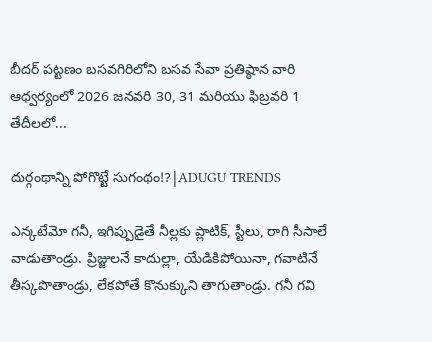బీదర్ పట్టణం బసవగిరిలోని బసవ సేవా ప్రతిష్ఠాన వారి ఆధ్వర్యంలో 2026 జనవరి 30, 31 మరియు ఫిబ్రవరి 1 తేదీలలో...

దుర్గంథాన్ని పోగొట్టే సుగంథం!?|ADUGU TRENDS

ఎన్కటేమో గనీ, ఇగిప్పుడైతే నీల్లకు ప్లాటిక్, స్టీలు, రాగి సీసాలే వాడుతాండ్రు. ప్రిజ్జులనే కాదుల్లా, యేడికిపోయినా, గవాటినే తీస్కపొతాండ్రు, లేకపోతే కొనుక్కుని తాగుతాండ్రు. గనీ గవి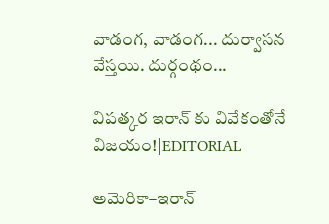వాడంగ, వాడంగ... దుర్వాసన వేస్తయి. దుర్గంథం...

విపత్కర ఇరాన్ కు వివేకంతోనే విజయం!|EDITORIAL

అమెరికా–ఇరాన్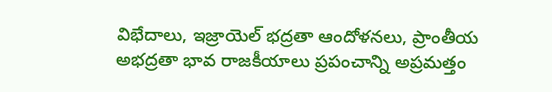విభేదాలు, ఇజ్రాయెల్ భద్రతా ఆందోళనలు, ప్రాంతీయ అభద్రతా భావ రాజకీయాలు ప్రపంచాన్ని అప్రమత్తం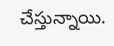చేస్తున్నాయి.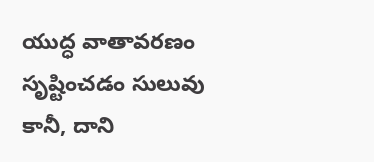యుద్ధ వాతావరణం సృష్టించడం సులువు కానీ, దాని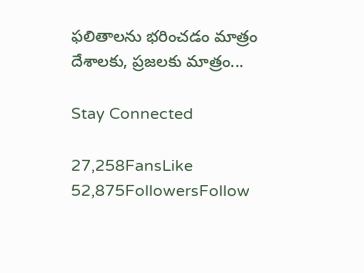ఫలితాలను భరించడం మాత్రం దేశాలకు, ప్రజలకు మాత్రం...

Stay Connected

27,258FansLike
52,875FollowersFollow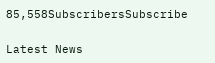85,558SubscribersSubscribe

Latest News